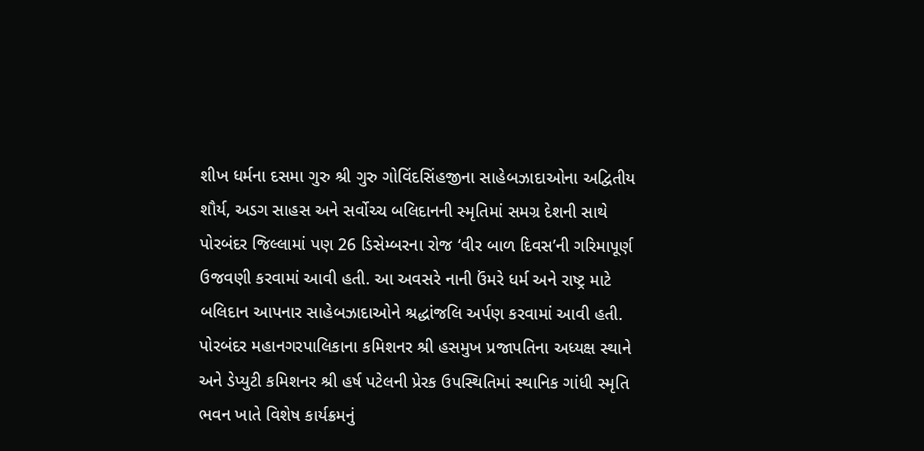શીખ ધર્મના દસમા ગુરુ શ્રી ગુરુ ગોવિંદસિંહજીના સાહેબઝાદાઓના અદ્વિતીય શૌર્ય, અડગ સાહસ અને સર્વોચ્ચ બલિદાનની સ્મૃતિમાં સમગ્ર દેશની સાથે પોરબંદર જિલ્લામાં પણ 26 ડિસેમ્બરના રોજ ‘વીર બાળ દિવસ’ની ગરિમાપૂર્ણ ઉજવણી કરવામાં આવી હતી. આ અવસરે નાની ઉંમરે ધર્મ અને રાષ્ટ્ર માટે બલિદાન આપનાર સાહેબઝાદાઓને શ્રદ્ધાંજલિ અર્પણ કરવામાં આવી હતી.
પોરબંદર મહાનગરપાલિકાના કમિશનર શ્રી હસમુખ પ્રજાપતિના અધ્યક્ષ સ્થાને અને ડેપ્યુટી કમિશનર શ્રી હર્ષ પટેલની પ્રેરક ઉપસ્થિતિમાં સ્થાનિક ગાંધી સ્મૃતિ ભવન ખાતે વિશેષ કાર્યક્રમનું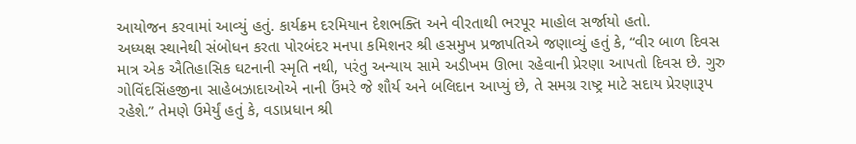આયોજન કરવામાં આવ્યું હતું. કાર્યક્રમ દરમિયાન દેશભક્તિ અને વીરતાથી ભરપૂર માહોલ સર્જાયો હતો.
અધ્યક્ષ સ્થાનેથી સંબોધન કરતા પોરબંદર મનપા કમિશનર શ્રી હસમુખ પ્રજાપતિએ જણાવ્યું હતું કે, “વીર બાળ દિવસ માત્ર એક ઐતિહાસિક ઘટનાની સ્મૃતિ નથી, પરંતુ અન્યાય સામે અડીખમ ઊભા રહેવાની પ્રેરણા આપતો દિવસ છે. ગુરુ ગોવિંદસિંહજીના સાહેબઝાદાઓએ નાની ઉંમરે જે શૌર્ય અને બલિદાન આપ્યું છે, તે સમગ્ર રાષ્ટ્ર માટે સદાય પ્રેરણારૂપ રહેશે.” તેમણે ઉમેર્યું હતું કે, વડાપ્રધાન શ્રી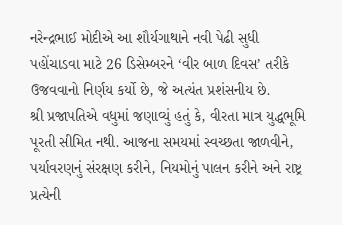નરેન્દ્રભાઈ મોદીએ આ શૌર્યગાથાને નવી પેઢી સુધી પહોંચાડવા માટે 26 ડિસેમ્બરને ‘વીર બાળ દિવસ’ તરીકે ઉજવવાનો નિર્ણય કર્યો છે, જે અત્યંત પ્રશંસનીય છે.
શ્રી પ્રજાપતિએ વધુમાં જણાવ્યું હતું કે, વીરતા માત્ર યુદ્ધભૂમિ પૂરતી સીમિત નથી. આજના સમયમાં સ્વચ્છતા જાળવીને, પર્યાવરણનું સંરક્ષણ કરીને, નિયમોનું પાલન કરીને અને રાષ્ટ્ર પ્રત્યેની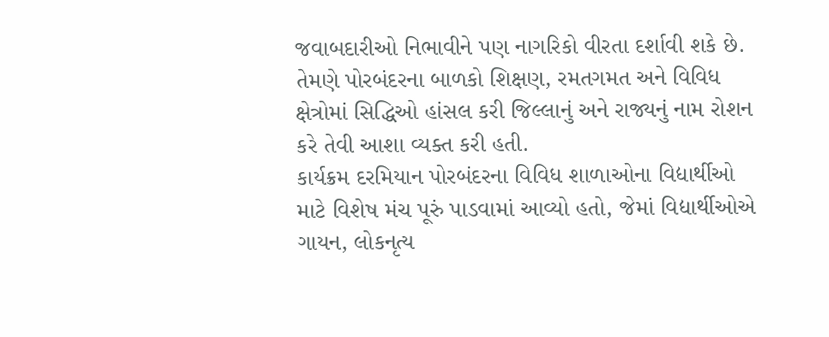જવાબદારીઓ નિભાવીને પણ નાગરિકો વીરતા દર્શાવી શકે છે. તેમણે પોરબંદરના બાળકો શિક્ષણ, રમતગમત અને વિવિધ ક્ષેત્રોમાં સિદ્ધિઓ હાંસલ કરી જિલ્લાનું અને રાજ્યનું નામ રોશન કરે તેવી આશા વ્યક્ત કરી હતી.
કાર્યક્રમ દરમિયાન પોરબંદરના વિવિધ શાળાઓના વિદ્યાર્થીઓ માટે વિશેષ મંચ પૂરું પાડવામાં આવ્યો હતો, જેમાં વિદ્યાર્થીઓએ ગાયન, લોકનૃત્ય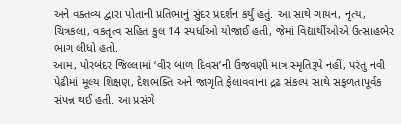અને વક્તવ્ય દ્વારા પોતાની પ્રતિભાનું સુંદર પ્રદર્શન કર્યું હતું. આ સાથે ગાયન, નૃત્ય, ચિત્રકલા, વકતૃત્વ સહિત કુલ 14 સ્પર્ધાઓ યોજાઈ હતી, જેમાં વિદ્યાર્થીઓએ ઉત્સાહભેર ભાગ લીધો હતો.
આમ, પોરબંદર જિલ્લામાં ‘વીર બાળ દિવસ’ની ઉજવણી માત્ર સ્મૃતિરૂપે નહીં, પરંતુ નવી પેઢીમાં મૂલ્ય શિક્ષણ, દેશભક્તિ અને જાગૃતિ ફેલાવવાના દ્રઢ સંકલ્પ સાથે સફળતાપૂર્વક સંપન્ન થઈ હતી. આ પ્રસંગે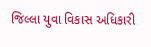જિલ્લા યુવા વિકાસ અધિકારી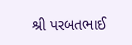શ્રી પરબતભાઈ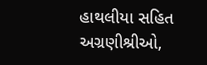હાથલીયા સહિત અગ્રણીશ્રીઓ,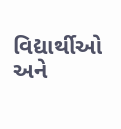વિદ્યાર્થીઓ અને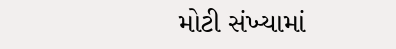મોટી સંખ્યામાં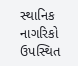સ્થાનિક નાગરિકો ઉપસ્થિત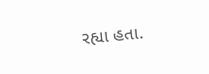રહ્યા હતા.